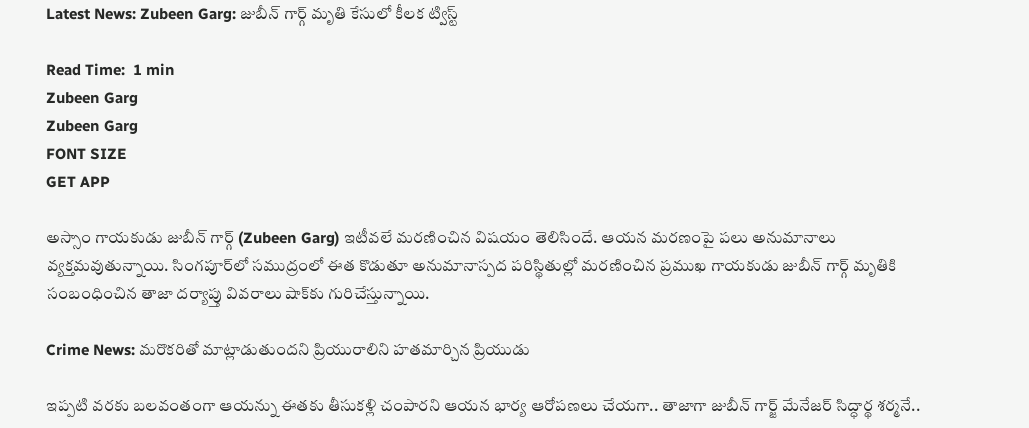Latest News: Zubeen Garg: జుబీన్‌ గార్గ్‌ మృతి కేసులో కీలక ట్విస్ట్‌

Read Time:  1 min
Zubeen Garg
Zubeen Garg
FONT SIZE
GET APP

అస్సాం గాయకుడు జుబీన్ గార్గ్ (Zubeen Garg) ఇటీవలే మరణించిన విషయం తెలిసిందే. ఆయన మరణంపై పలు అనుమానాలు వ్యక్తమవుతున్నాయి. సింగపూర్‌లో సముద్రంలో ఈత కొడుతూ అనుమానాస్పద పరిస్థితుల్లో మరణించిన ప్రముఖ గాయకుడు జుబీన్ గార్గ్ మృతికి సంబంధించిన తాజా దర్యాప్తు వివరాలు షాక్‌కు గురిచేస్తున్నాయి.

Crime News: మరొకరితో మాట్లాడుతుందని ప్రియురాలిని హతమార్చిన ప్రియుడు

ఇప్పటి వరకు బలవంతంగా ఆయన్ను ఈతకు తీసుకళ్లి చంపారని ఆయన భార్య ఆరోపణలు చేయగా.. తాజాగా జుబీన్ గార్జ్ మేనేజర్ సిద్ధార్థ శర్మనే..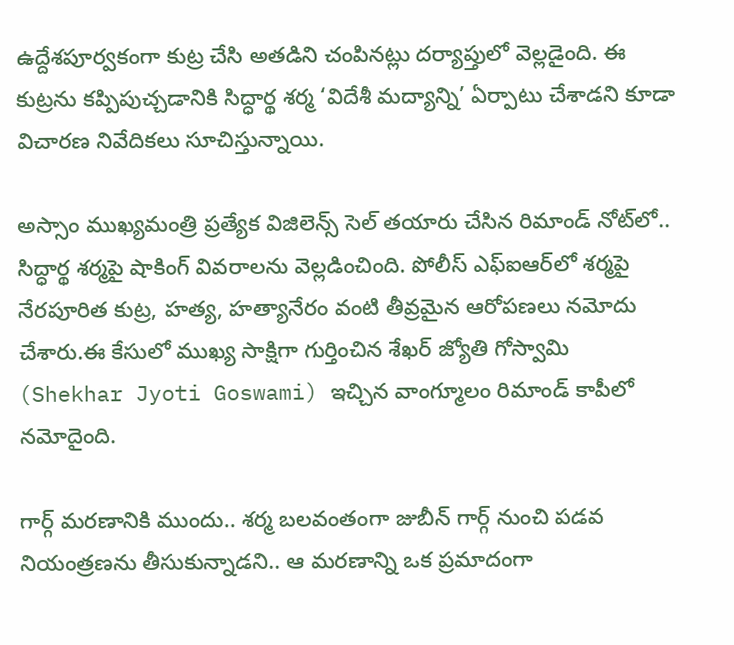ఉద్దేశపూర్వకంగా కుట్ర చేసి అతడిని చంపినట్లు దర్యాప్తులో వెల్లడైంది. ఈ కుట్రను కప్పిపుచ్చడానికి సిద్ధార్థ శర్మ ‘విదేశీ మద్యాన్ని’ ఏర్పాటు చేశాడని కూడా విచారణ నివేదికలు సూచిస్తున్నాయి.

అస్సాం ముఖ్యమంత్రి ప్రత్యేక విజిలెన్స్ సెల్ తయారు చేసిన రిమాండ్ నోట్‌లో.. సిద్ధార్థ శర్మపై షాకింగ్ వివరాలను వెల్లడించింది. పోలీస్ ఎఫ్‌ఐఆర్‌లో శర్మపై నేరపూరిత కుట్ర, హత్య, హత్యానేరం వంటి తీవ్రమైన ఆరోపణలు నమోదు చేశారు.ఈ కేసులో ముఖ్య సాక్షిగా గుర్తించిన శేఖర్ జ్యోతి గోస్వామి (Shekhar Jyoti Goswami) ఇచ్చిన వాంగ్మూలం రిమాండ్ కాపీలో నమోదైంది.

గార్గ్ మరణానికి ముందు.. శర్మ బలవంతంగా జుబీన్ గార్గ్ నుంచి పడవ నియంత్రణను తీసుకున్నాడని.. ఆ మరణాన్ని ఒక ప్రమాదంగా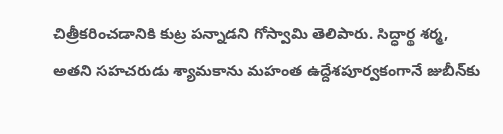చిత్రీకరించడానికి కుట్ర పన్నాడని గోస్వామి తెలిపారు. సిద్ధార్థ శర్మ, అతని సహచరుడు శ్యామకాను మహంత ఉద్దేశపూర్వకంగానే జుబీన్‌కు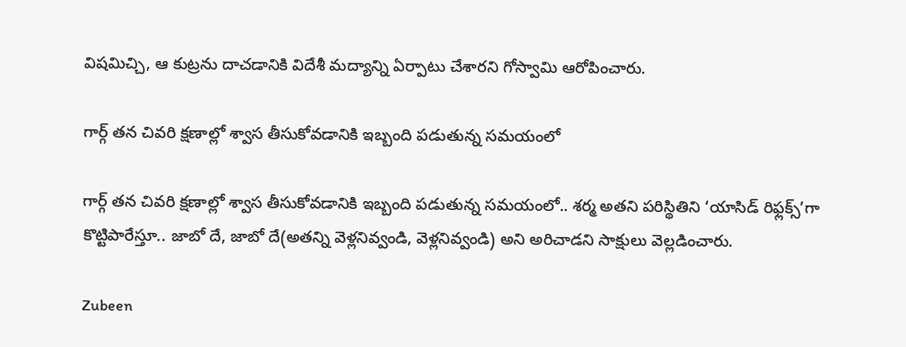విషమిచ్చి, ఆ కుట్రను దాచడానికి విదేశీ మద్యాన్ని ఏర్పాటు చేశారని గోస్వామి ఆరోపించారు.

గార్గ్ తన చివరి క్షణాల్లో శ్వాస తీసుకోవడానికి ఇబ్బంది పడుతున్న సమయంలో

గార్గ్ తన చివరి క్షణాల్లో శ్వాస తీసుకోవడానికి ఇబ్బంది పడుతున్న సమయంలో.. శర్మ అతని పరిస్థితిని ‘యాసిడ్ రిఫ్లక్స్’గా కొట్టిపారేస్తూ.. జాబో దే, జాబో దే(అతన్ని వెళ్లనివ్వండి, వెళ్లనివ్వండి) అని అరిచాడని సాక్షులు వెల్లడించారు.

Zubeen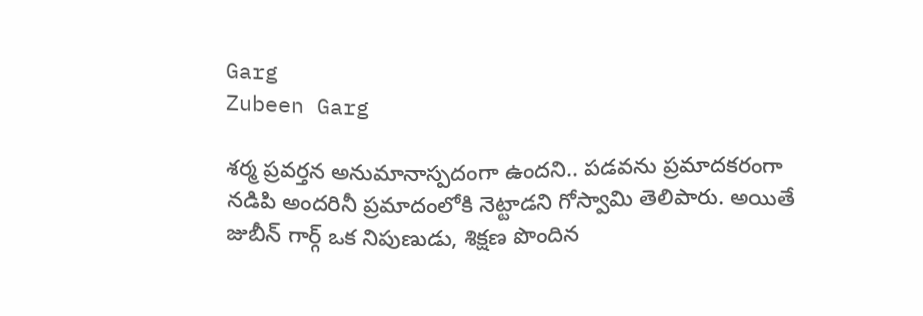Garg
Zubeen Garg

శర్మ ప్రవర్తన అనుమానాస్పదంగా ఉందని.. పడవను ప్రమాదకరంగా నడిపి అందరినీ ప్రమాదంలోకి నెట్టాడని గోస్వామి తెలిపారు. అయితే జుబీన్ గార్గ్ ఒక నిపుణుడు, శిక్షణ పొందిన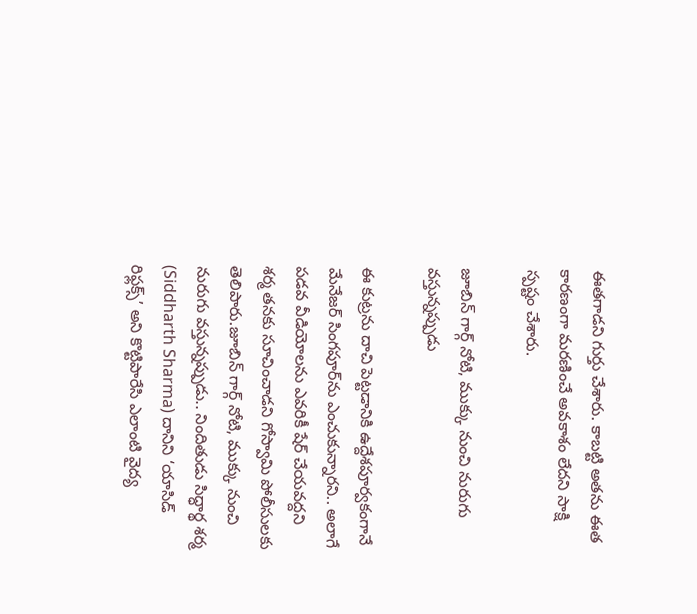ఈతగాడని గుర్తు చేశారు. కాబట్టి అతను ఈత కారణంగా మరణించే అవకాశం లేదని సాక్షి స్పష్టం చేశారు.

జూబిన్ గార్గ్ నోటి, ముక్కు నుంచి నురుగు వస్తున్నప్పుడు

ఈ కుట్రను దాచి పెట్టడానికి ఉద్దేశపూర్వకంగానే మేనేజర్ సింగపూర్‌ను ఎంచుకున్నారని.. అలాగే పడవ వీడియోలను ఎవరికీ షేర్ చేయవద్దని శర్మ తనకు సూచించాడని గోస్వామి పోలీసులకు తెలిపారు.జూబిన్ గార్గ్ నోటి, ముక్కు నుంచి నురుగు వస్తున్నప్పుడు.. నిందితుడు సిద్ధార్థ శర్మ (Siddharth Sharma) దానిని ‘యాసిడ్ రిఫ్లక్స్’ అని కొట్టిపారేసి ఎలాంటి వైద్య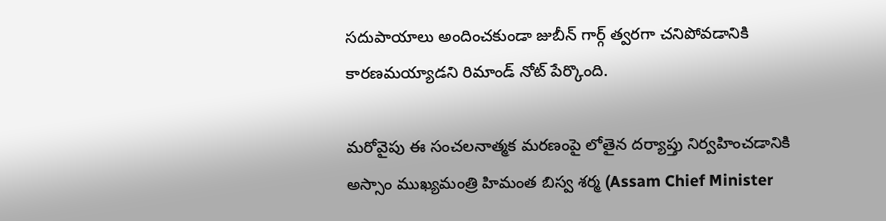సదుపాయాలు అందించకుండా జుబీన్ గార్గ్ త్వరగా చనిపోవడానికి కారణమయ్యాడని రిమాండ్ నోట్ పేర్కొంది.

మరోవైపు ఈ సంచలనాత్మక మరణంపై లోతైన దర్యాప్తు నిర్వహించడానికి అస్సాం ముఖ్యమంత్రి హిమంత బిస్వ శర్మ (Assam Chief Minister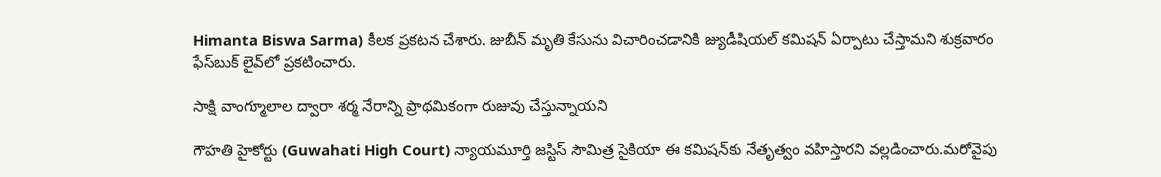Himanta Biswa Sarma) కీలక ప్రకటన చేశారు. జుబీన్ మృతి కేసును విచారించడానికి జ్యుడీషియల్ కమిషన్ ఏర్పాటు చేస్తామని శుక్రవారం ఫేస్‌బుక్ లైవ్‌లో ప్రకటించారు.

సాక్షి వాంగ్మూలాల ద్వారా శర్మ నేరాన్ని ప్రాథమికంగా రుజువు చేస్తున్నాయని

గౌహతి హైకోర్టు (Guwahati High Court) న్యాయమూర్తి జస్టిస్ సౌమిత్ర సైకియా ఈ కమిషన్‌కు నేతృత్వం వహిస్తారని వల్లడించారు.మరోవైపు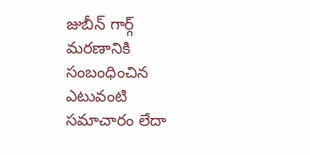జుబీన్ గార్గ్ మరణానికి సంబంధించిన ఎటువంటి సమాచారం లేదా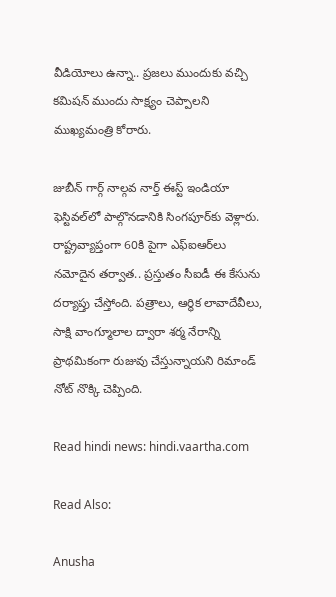వీడియోలు ఉన్నా.. ప్రజలు ముందుకు వచ్చి కమిషన్ ముందు సాక్ష్యం చెప్పాలని ముఖ్యమంత్రి కోరారు.

జుబీన్ గార్గ్ నాల్గవ నార్త్ ఈస్ట్ ఇండియా ఫెస్టివల్‌లో పాల్గొనడానికి సింగపూర్‌కు వెళ్లారు. రాష్ట్రవ్యాప్తంగా 60కి పైగా ఎఫ్‌ఐఆర్‌లు నమోదైన తర్వాత.. ప్రస్తుతం సీఐడీ ఈ కేసును దర్యాప్తు చేస్తోంది. పత్రాలు, ఆర్థిక లావాదేవీలు, సాక్షి వాంగ్మూలాల ద్వారా శర్మ నేరాన్ని ప్రాథమికంగా రుజువు చేస్తున్నాయని రిమాండ్ నోట్ నొక్కి చెప్పింది.

Read hindi news: hindi.vaartha.com

Read Also:

Anusha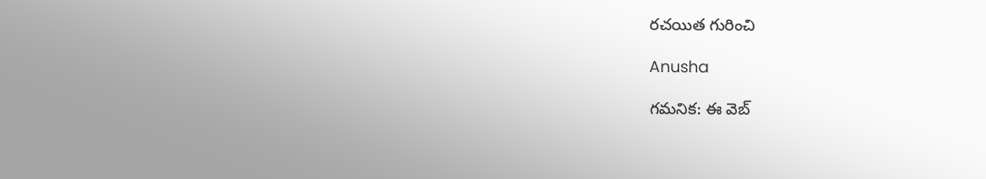రచయిత గురించి

Anusha

గమనిక: ఈ వెబ్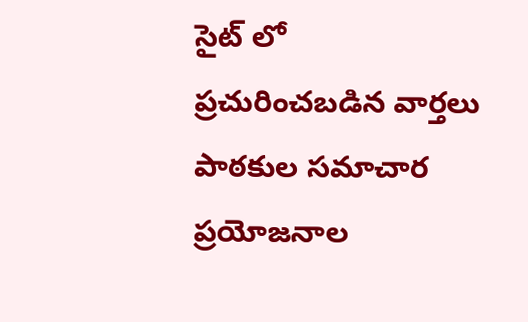సైట్ లో ప్రచురించబడిన వార్తలు పాఠకుల సమాచార ప్రయోజనాల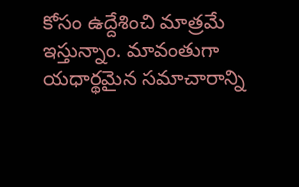కోసం ఉద్దేశించి మాత్రమే ఇస్తున్నాం. మావంతుగా యధార్థమైన సమాచారాన్ని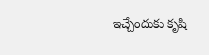ఇచ్చేందుకు కృషి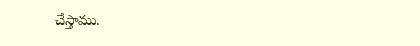చేస్తాము.